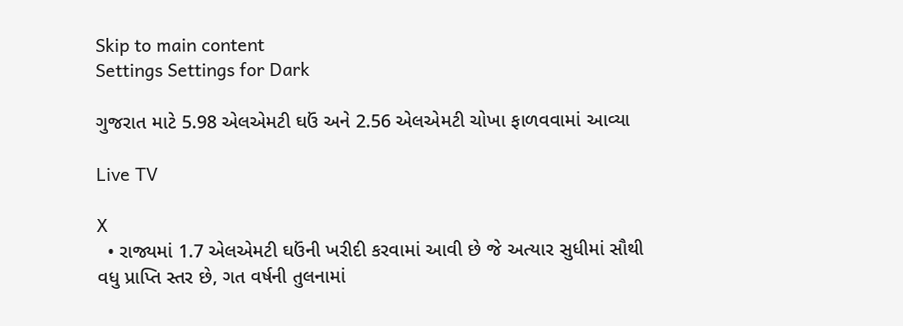Skip to main content
Settings Settings for Dark

ગુજરાત માટે 5.98 એલએમટી ઘઉં અને 2.56 એલએમટી ચોખા ફાળવવામાં આવ્યા

Live TV

X
  • રાજ્યમાં 1.7 એલએમટી ઘઉંની ખરીદી કરવામાં આવી છે જે અત્યાર સુધીમાં સૌથી વધુ પ્રાપ્તિ સ્તર છે, ગત વર્ષની તુલનામાં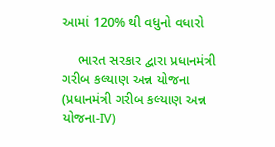આમાં 120% થી વધુનો વધારો

    ભારત સરકાર દ્વારા પ્રધાનમંત્રી ગરીબ કલ્યાણ અન્ન યોજના (પ્રધાનમંત્રી ગરીબ કલ્યાણ અન્ન યોજના-IV)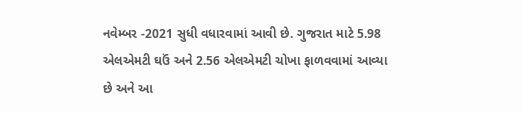નવેમ્બર -2021 સુધી વધારવામાં આવી છે. ગુજરાત માટે 5.98 એલએમટી ઘઉં અને 2.56 એલએમટી ચોખા ફાળવવામાં આવ્યા છે અને આ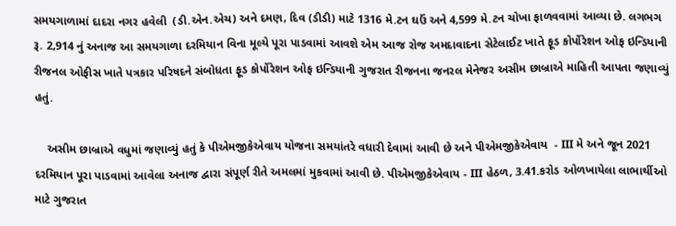સમયગાળામાં દાદરા નગર હવેલી  (ડી.એન.એચ) અને દમણ, દિવ (ડીડી) માટે 1316 મે.ટન ઘઉં અને 4,599 મે.ટન ચોખા ફાળવવામાં આવ્યા છે. લગભગ રૂ. 2,914 નું અનાજ આ સમયગાળા દરમિયાન વિના મૂલ્યે પૂરા પાડવામાં આવશે એમ આજ રોજ અમદાવાદના સેટેલાઈટ ખાતે ફૂડ કોર્પોરેશન ઓફ ઇન્ડિયાની રીજનલ ઓફીસ ખાતે પત્રકાર પરિષદને સંબોધતા ફૂડ કોર્પોરેશન ઓફ ઇન્ડિયાની ગુજરાત રીજનના જનરલ મેનેજર અસીમ છાબ્રાએ માહિતી આપતા જણાવ્યું હતું.

    અસીમ છાબ્રાએ વધુમાં જણાવ્યું હતું કે પીએમજીકેએવાય યોજના સમયાંતરે વધારી દેવામાં આવી છે અને પીએમજીકેએવાય  - III મે અને જૂન 2021 દરમિયાન પૂરા પાડવામાં આવેલા અનાજ દ્વારા સંપૂર્ણ રીતે અમલમાં મુકવામાં આવી છે. પીએમજીકેએવાય - III હેઠળ, 3.41.કરોડ ઓળખાયેલા લાભાર્થીઓ માટે ગુજરાત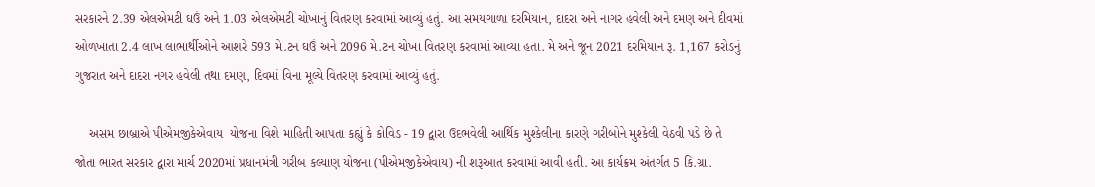સરકારને 2.39 એલએમટી ઘઉં અને 1.03 એલએમટી ચોખાનું વિતરણ કરવામાં આવ્યું હતું. આ સમયગાળા દરમિયાન, દાદરા અને નાગર હવેલી અને દમણ અને દીવમાં ઓળખાતા 2.4 લાખ લાભાર્થીઓને આશરે 593 મે.ટન ઘઉં અને 2096 મે.ટન ચોખા વિતરણ કરવામાં આવ્યા હતા. મે અને જૂન 2021 દરમિયાન રૂ. 1,167 કરોડનું ગુજરાત અને દાદરા નગર હવેલી તથા દમણ, દિવમાં વિના મૂલ્યે વિતરણ કરવામાં આવ્યું હતું.

    અસમ છાબ્રાએ પીએમજીકેએવાય  યોજના વિશે માહિતી આપતા કહ્યું કે કોવિડ - 19 દ્વારા ઉદભવેલી આર્થિક મુશ્કેલીના કારણે ગરીબોને મુશ્કેલી વેઠવી પડે છે તે જોતા ભારત સરકાર દ્વારા માર્ચ 2020માં પ્રધાનમંત્રી ગરીબ કલ્યાણ યોજના (પીએમજીકેએવાય) ની શરૂઆત કરવામાં આવી હતી. આ કાર્યક્રમ અંતર્ગત 5 કિ.ગ્રા.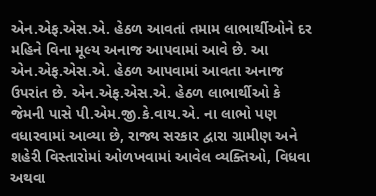એન.એફ.એસ.એ. હેઠળ આવતાં તમામ લાભાર્થીઓને દર મહિને વિના મૂલ્ય અનાજ આપવામાં આવે છે. આ એન.એફ.એસ.એ. હેઠળ આપવામાં આવતા અનાજ ઉપરાંત છે. એન.એફ.એસ.એ. હેઠળ લાભાર્થીઓ કે જેમની પાસે પી.એમ.જી.કે.વાય.એ. ના લાભો પણ વધારવામાં આવ્યા છે, રાજ્ય સરકાર દ્વારા ગ્રામીણ અને શહેરી વિસ્તારોમાં ઓળખવામાં આવેલ વ્યક્તિઓ, વિધવા અથવા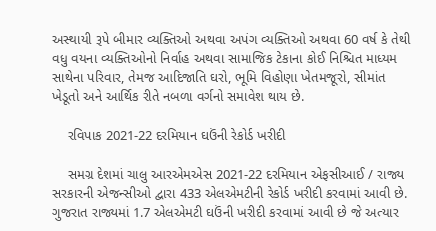અસ્થાયી રૂપે બીમાર વ્યક્તિઓ અથવા અપંગ વ્યક્તિઓ અથવા 60 વર્ષ કે તેથી વધુ વયના વ્યક્તિઓનો નિર્વાહ અથવા સામાજિક ટેકાના કોઈ નિશ્ચિત માધ્યમ સાથેના પરિવાર, તેમજ આદિજાતિ ઘરો, ભૂમિ વિહોણા ખેતમજૂરો, સીમાંત ખેડૂતો અને આર્થિક રીતે નબળા વર્ગનો સમાવેશ થાય છે.

    રવિપાક 2021-22 દરમિયાન ઘઉંની રેકોર્ડ ખરીદી

    સમગ્ર દેશમાં ચાલુ આરએમએસ 2021-22 દરમિયાન એફસીઆઈ / રાજ્ય સરકારની એજન્સીઓ દ્વારા 433 એલએમટીની રેકોર્ડ ખરીદી કરવામાં આવી છે. ગુજરાત રાજ્યમાં 1.7 એલએમટી ઘઉંની ખરીદી કરવામાં આવી છે જે અત્યાર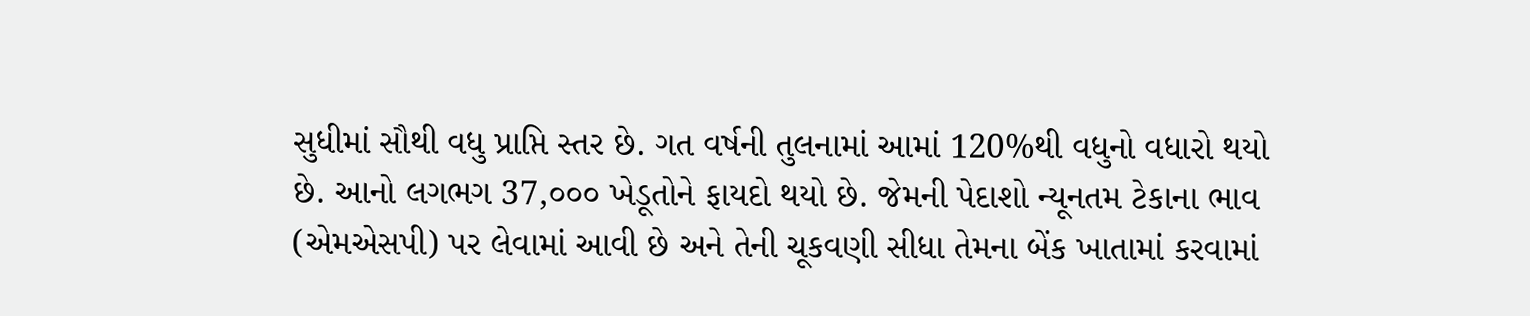સુધીમાં સૌથી વધુ પ્રાપ્તિ સ્તર છે. ગત વર્ષની તુલનામાં આમાં 120%થી વધુનો વધારો થયો છે. આનો લગભગ 37,૦૦૦ ખેડૂતોને ફાયદો થયો છે. જેમની પેદાશો ન્યૂનતમ ટેકાના ભાવ (એમએસપી) પર લેવામાં આવી છે અને તેની ચૂકવણી સીધા તેમના બેંક ખાતામાં કરવામાં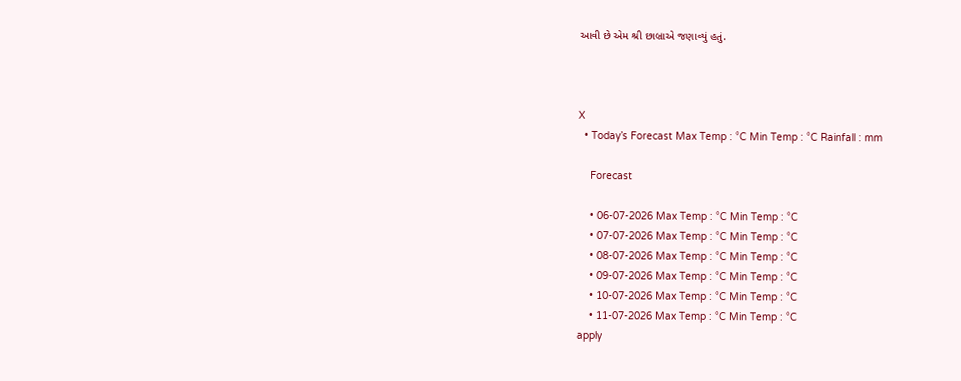આવી છે એમ શ્રી છાબ્રાએ જણાવ્યું હતું.



X
  • Today’s Forecast Max Temp : °C Min Temp : °C Rainfall : mm

    Forecast

    • 06-07-2026 Max Temp : °C Min Temp : °C
    • 07-07-2026 Max Temp : °C Min Temp : °C
    • 08-07-2026 Max Temp : °C Min Temp : °C
    • 09-07-2026 Max Temp : °C Min Temp : °C
    • 10-07-2026 Max Temp : °C Min Temp : °C
    • 11-07-2026 Max Temp : °C Min Temp : °C
apply